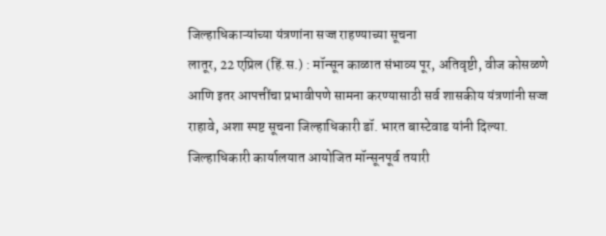जिल्हाधिकाऱ्यांच्या यंत्रणांना सज्ज राहण्याच्या सूचना
लातूर, 22 एप्रिल (हिं.स.) : मॉन्सून काळात संभाव्य पूर, अतिवृष्टी, वीज कोसळणे आणि इतर आपत्तींचा प्रभावीपणे सामना करण्यासाठी सर्व शासकीय यंत्रणांनी सज्ज राहावे, अशा स्पष्ट सूचना जिल्हाधिकारी डॉ. भारत बास्टेवाड यांनी दिल्या.
जिल्हाधिकारी कार्यालयात आयोजित मॉन्सूनपूर्व तयारी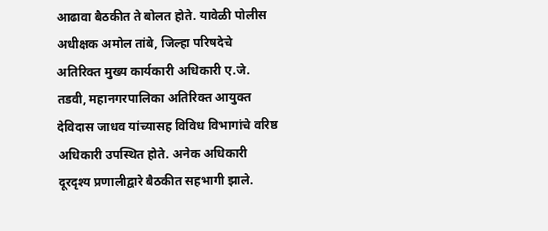आढावा बैठकीत ते बोलत होते. यावेळी पोलीस अधीक्षक अमोल तांबे, जिल्हा परिषदेचे अतिरिक्त मुख्य कार्यकारी अधिकारी ए.जे. तडवी, महानगरपालिका अतिरिक्त आयुक्त देविदास जाधव यांच्यासह विविध विभागांचे वरिष्ठ अधिकारी उपस्थित होते. अनेक अधिकारी दूरदृश्य प्रणालीद्वारे बैठकीत सहभागी झाले.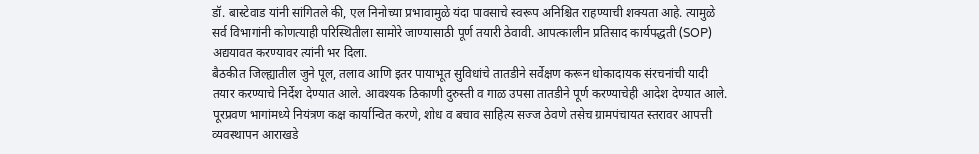डॉ. बास्टेवाड यांनी सांगितले की, एल निनोच्या प्रभावामुळे यंदा पावसाचे स्वरूप अनिश्चित राहण्याची शक्यता आहे. त्यामुळे सर्व विभागांनी कोणत्याही परिस्थितीला सामोरे जाण्यासाठी पूर्ण तयारी ठेवावी. आपत्कालीन प्रतिसाद कार्यपद्धती (SOP) अद्ययावत करण्यावर त्यांनी भर दिला.
बैठकीत जिल्ह्यातील जुने पूल, तलाव आणि इतर पायाभूत सुविधांचे तातडीने सर्वेक्षण करून धोकादायक संरचनांची यादी तयार करण्याचे निर्देश देण्यात आले. आवश्यक ठिकाणी दुरुस्ती व गाळ उपसा तातडीने पूर्ण करण्याचेही आदेश देण्यात आले.
पूरप्रवण भागांमध्ये नियंत्रण कक्ष कार्यान्वित करणे, शोध व बचाव साहित्य सज्ज ठेवणे तसेच ग्रामपंचायत स्तरावर आपत्ती व्यवस्थापन आराखडे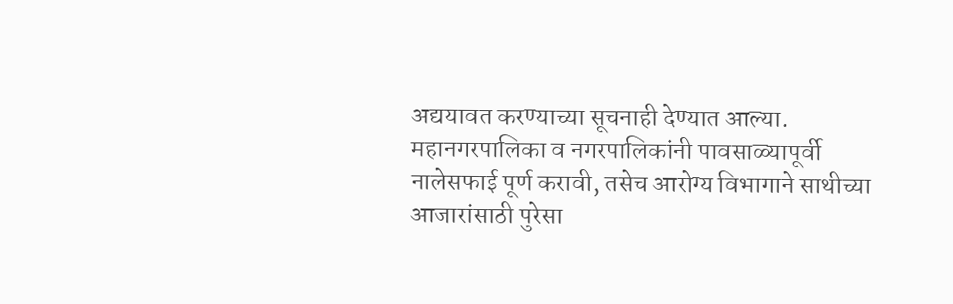अद्ययावत करण्याच्या सूचनाही देण्यात आल्या.
महानगरपालिका व नगरपालिकांनी पावसाळ्यापूर्वी नालेसफाई पूर्ण करावी, तसेच आरोग्य विभागाने साथीच्या आजारांसाठी पुरेसा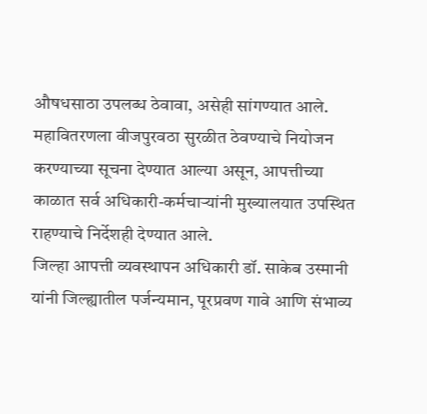औषधसाठा उपलब्ध ठेवावा, असेही सांगण्यात आले.
महावितरणला वीजपुरवठा सुरळीत ठेवण्याचे नियोजन करण्याच्या सूचना देण्यात आल्या असून, आपत्तीच्या काळात सर्व अधिकारी-कर्मचाऱ्यांनी मुख्यालयात उपस्थित राहण्याचे निर्देशही देण्यात आले.
जिल्हा आपत्ती व्यवस्थापन अधिकारी डॉ. साकेब उस्मानी यांनी जिल्ह्यातील पर्जन्यमान, पूरप्रवण गावे आणि संभाव्य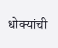धोक्यांची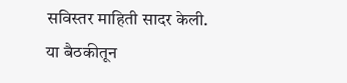सविस्तर माहिती सादर केली.
या बैठकीतून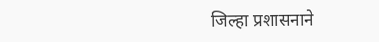जिल्हा प्रशासनाने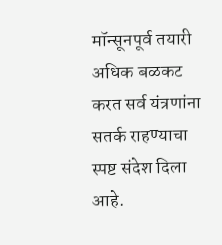मॉन्सूनपूर्व तयारी अधिक बळकट करत सर्व यंत्रणांना सतर्क राहण्याचा स्पष्ट संदेश दिला आहे.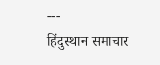---
हिंदुस्थान समाचार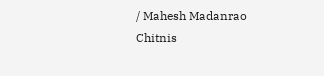/ Mahesh Madanrao Chitnis